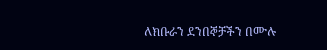ለክቡራን ደንበኞቻችን በሙሉ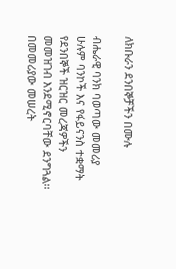ለክቡራን ደንበኞቻችን በሙሉ

ብሔራዊ ባንክ ባወጣው መመሪያ ሁሉም ባንኮች እና የፋይናንስ ተቋማት የደንበኞች ዝርዝር መረጃዎችን መመዝገብ እንደሚኖርባቸው ደንግጓል፡፡
በመመሪያው መሠረት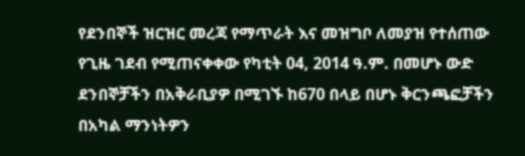የደንበኞች ዝርዝር መረጃ የማጥራት እና መዝግቦ ለመያዝ የተሰጠው የጊዜ ገደብ የሚጠናቀቀው የካቲት 04, 2014 ዓ.ም. በመሆኑ ውድ ደንበኞቻችን በአቅራቢያዎ በሚገኙ ከ670 በላይ በሆኑ ቅርንጫፎቻችን በአካል ማንነትዎን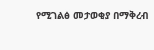የሚገልፅ መታወቂያ በማቅረብ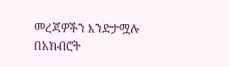መረጃዎችን እንድታሟሉ በአክብሮት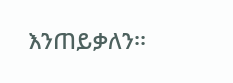እንጠይቃለን፡፡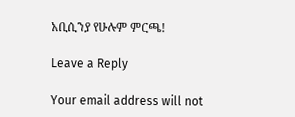አቢሲንያ የሁሉም ምርጫ!

Leave a Reply

Your email address will not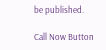be published.

Call Now Button